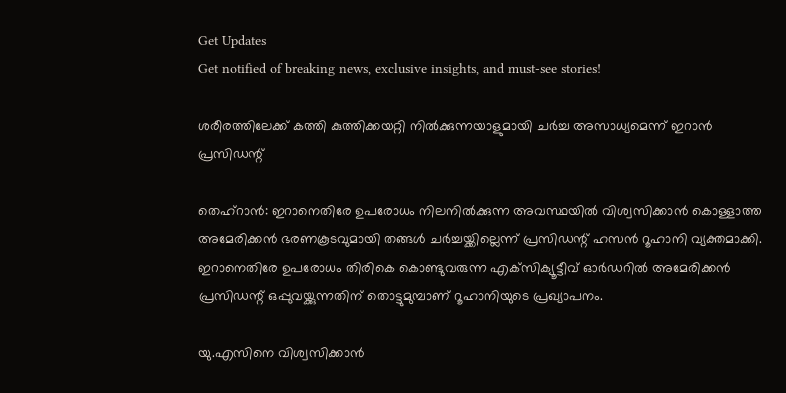Get Updates
Get notified of breaking news, exclusive insights, and must-see stories!

ശരീരത്തിലേക്ക് കത്തി കുത്തിക്കയറ്റി നില്‍ക്കുന്നയാളുമായി ചര്‍ച്ച അസാധ്യമെന്ന് ഇറാന്‍ പ്രസിഡന്റ്

തെഹ്‌റാന്‍: ഇറാനെതിരേ ഉപരോധം നിലനില്‍ക്കുന്ന അവസ്ഥയില്‍ വിശ്വസിക്കാന്‍ കൊള്ളാത്ത അമേരിക്കന്‍ ഭരണകൂടവുമായി തങ്ങള്‍ ചര്‍ച്ചയ്ക്കില്ലെന്ന് പ്രസിഡന്റ് ഹസന്‍ റൂഹാനി വ്യക്തമാക്കി. ഇറാനെതിരേ ഉപരോധം തിരികെ കൊണ്ടുവരുന്ന എക്‌സിക്യൂട്ടീവ് ഓര്‍ഡറില്‍ അമേരിക്കന്‍ പ്രസിഡന്റ് ഒപ്പുവയ്ക്കുന്നതിന് തൊട്ടുമുമ്പാണ് റൂഹാനിയുടെ പ്രഖ്യാപനം.

യു.എസിനെ വിശ്വസിക്കാന്‍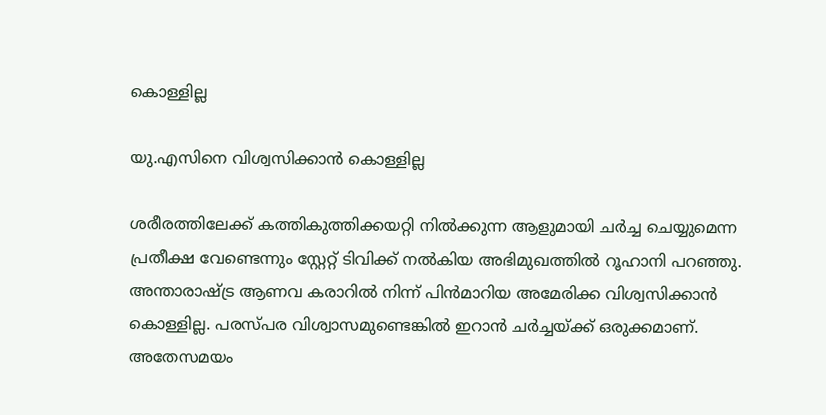കൊള്ളില്ല

യു.എസിനെ വിശ്വസിക്കാന്‍ കൊള്ളില്ല

ശരീരത്തിലേക്ക് കത്തികുത്തിക്കയറ്റി നില്‍ക്കുന്ന ആളുമായി ചര്‍ച്ച ചെയ്യുമെന്ന പ്രതീക്ഷ വേണ്ടെന്നും സ്റ്റേറ്റ് ടിവിക്ക് നല്‍കിയ അഭിമുഖത്തില്‍ റൂഹാനി പറഞ്ഞു. അന്താരാഷ്ട്ര ആണവ കരാറില്‍ നിന്ന് പിന്‍മാറിയ അമേരിക്ക വിശ്വസിക്കാന്‍ കൊള്ളില്ല. പരസ്പര വിശ്വാസമുണ്ടെങ്കില്‍ ഇറാന്‍ ചര്‍ച്ചയ്ക്ക് ഒരുക്കമാണ്. അതേസമയം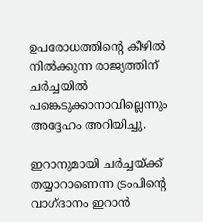ഉപരോധത്തിന്റെ കീഴില്‍ നില്‍ക്കുന്ന രാജ്യത്തിന് ചര്‍ച്ചയില്‍ പങ്കെടുക്കാനാവില്ലെന്നും അദ്ദേഹം അറിയിച്ചു.

ഇറാനുമായി ചര്‍ച്ചയ്ക്ക് തയ്യാറാണെന്ന ട്രംപിന്റെ വാഗ്ദാനം ഇറാന്‍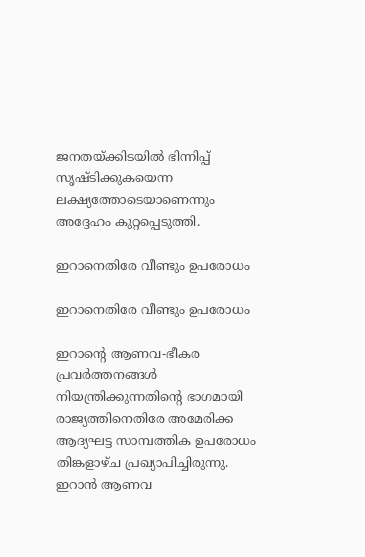ജനതയ്ക്കിടയില്‍ ഭിന്നിപ്പ് സൃഷ്ടിക്കുകയെന്ന ലക്ഷ്യത്തോടെയാണെന്നും അദ്ദേഹം കുറ്റപ്പെടുത്തി.

ഇറാനെതിരേ വീണ്ടും ഉപരോധം

ഇറാനെതിരേ വീണ്ടും ഉപരോധം

ഇറാന്റെ ആണവ-ഭീകര പ്രവര്‍ത്തനങ്ങള്‍ നിയന്ത്രിക്കുന്നതിന്റെ ഭാഗമായി രാജ്യത്തിനെതിരേ അമേരിക്ക ആദ്യഘട്ട സാമ്പത്തിക ഉപരോധം തിങ്കളാഴ്ച പ്രഖ്യാപിച്ചിരുന്നു. ഇറാന്‍ ആണവ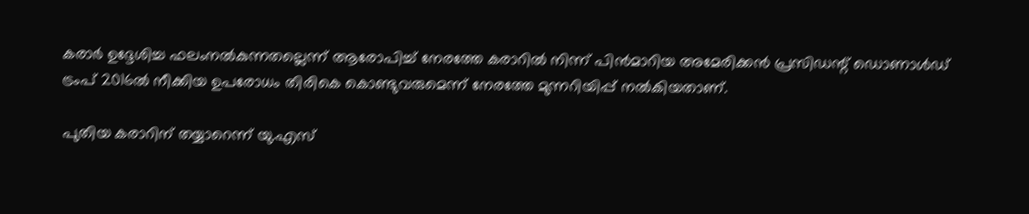കരാര്‍ ഉദ്ദേശിച്ച ഫലംനല്‍കുന്നതല്ലെന്ന് ആരോപിച്ച് നേരത്തേ കരാറില്‍ നിന്ന് പിന്‍മാറിയ അമേരിക്കന്‍ പ്രസിഡന്റ് ഡൊണാള്‍ഡ് ട്രംപ് 2016ല്‍ നീക്കിയ ഉപരോധം തിരികെ കൊണ്ടുവരുമെന്ന് നേരത്തേ മുന്നറിയിപ്പ് നല്‍കിയതാണ്.

പുതിയ കരാറിന് തയ്യാറെന്ന് യു.എസ്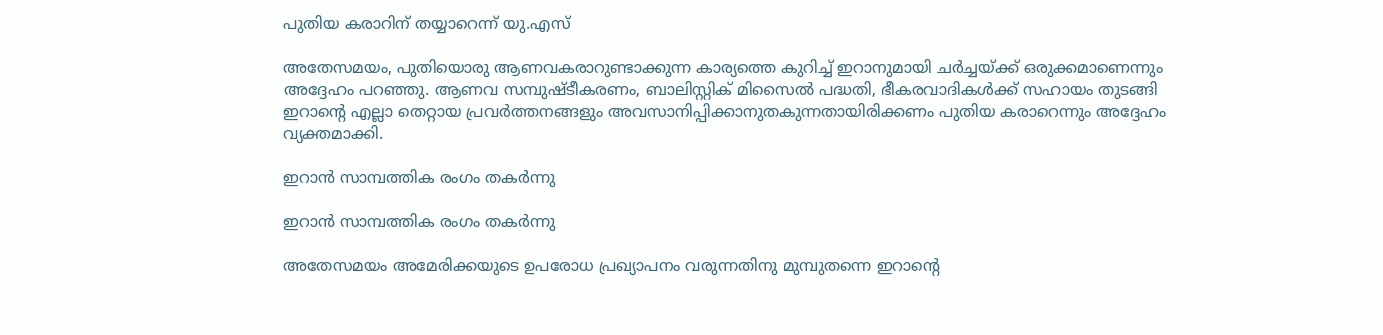പുതിയ കരാറിന് തയ്യാറെന്ന് യു.എസ്

അതേസമയം, പുതിയൊരു ആണവകരാറുണ്ടാക്കുന്ന കാര്യത്തെ കുറിച്ച് ഇറാനുമായി ചര്‍ച്ചയ്ക്ക് ഒരുക്കമാണെന്നും അദ്ദേഹം പറഞ്ഞു. ആണവ സമ്പുഷ്ടീകരണം, ബാലിസ്റ്റിക് മിസൈല്‍ പദ്ധതി, ഭീകരവാദികള്‍ക്ക് സഹായം തുടങ്ങി ഇറാന്റെ എല്ലാ തെറ്റായ പ്രവര്‍ത്തനങ്ങളും അവസാനിപ്പിക്കാനുതകുന്നതായിരിക്കണം പുതിയ കരാറെന്നും അദ്ദേഹം വ്യക്തമാക്കി.

ഇറാന്‍ സാമ്പത്തിക രംഗം തകര്‍ന്നു

ഇറാന്‍ സാമ്പത്തിക രംഗം തകര്‍ന്നു

അതേസമയം അമേരിക്കയുടെ ഉപരോധ പ്രഖ്യാപനം വരുന്നതിനു മുമ്പുതന്നെ ഇറാന്റെ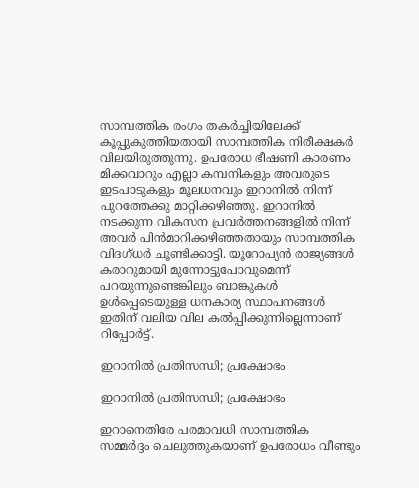സാമ്പത്തിക രംഗം തകര്‍ച്ചിയിലേക്ക് കൂപ്പുകുത്തിയതായി സാമ്പത്തിക നിരീക്ഷകര്‍ വിലയിരുത്തുന്നു. ഉപരോധ ഭീഷണി കാരണം മിക്കവാറും എല്ലാ കമ്പനികളും അവരുടെ ഇടപാടുകളും മൂലധനവും ഇറാനില്‍ നിന്ന് പുറത്തേക്കു മാറ്റിക്കഴിഞ്ഞു. ഇറാനില്‍ നടക്കുന്ന വികസന പ്രവര്‍ത്തനങ്ങളില്‍ നിന്ന് അവര്‍ പിന്‍മാറിക്കഴിഞ്ഞതായും സാമ്പത്തിക വിദഗ്ധര്‍ ചൂണ്ടിക്കാട്ടി. യൂറോപ്യന്‍ രാജ്യങ്ങള്‍ കരാറുമായി മുന്നോട്ടുപോവുമെന്ന് പറയുന്നുണ്ടെങ്കിലും ബാങ്കുകള്‍ ഉള്‍പ്പെടെയുള്ള ധനകാര്യ സ്ഥാപനങ്ങള്‍ ഇതിന് വലിയ വില കല്‍പ്പിക്കുന്നില്ലെന്നാണ് റിപ്പോര്‍ട്ട്.

ഇറാനില്‍ പ്രതിസന്ധി; പ്രക്ഷോഭം

ഇറാനില്‍ പ്രതിസന്ധി; പ്രക്ഷോഭം

ഇറാനെതിരേ പരമാവധി സാമ്പത്തിക സമ്മര്‍ദ്ദം ചെലുത്തുകയാണ് ഉപരോധം വീണ്ടും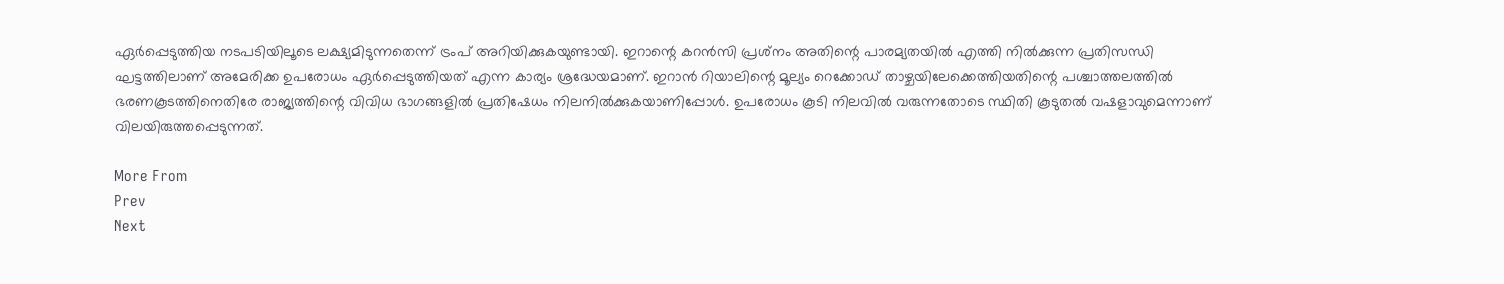ഏര്‍പ്പെടുത്തിയ നടപടിയിലൂടെ ലക്ഷ്യമിടുന്നതെന്ന് ട്രംപ് അറിയിക്കുകയുണ്ടായി. ഇറാന്റെ കറന്‍സി പ്രശ്‌നം അതിന്റെ പാരമ്യതയില്‍ എത്തി നില്‍ക്കുന്ന പ്രതിസന്ധി ഘട്ടത്തിലാണ് അമേരിക്ക ഉപരോധം ഏര്‍പ്പെടുത്തിയത് എന്ന കാര്യം ശ്രദ്ധേയമാണ്. ഇറാന്‍ റിയാലിന്റെ മൂല്യം റെക്കോഡ് താഴ്ചയിലേക്കെത്തിയതിന്റെ പശ്ചാത്തലത്തില്‍ ഭരണകൂടത്തിനെതിരേ രാജ്യത്തിന്റെ വിവിധ ഭാഗങ്ങളില്‍ പ്രതിഷേധം നിലനില്‍ക്കുകയാണിപ്പോള്‍. ഉപരോധം കൂടി നിലവില്‍ വരുന്നതോടെ സ്ഥിതി കൂടുതല്‍ വഷളാവുമെന്നാണ് വിലയിരുത്തപ്പെടുന്നത്.

More From
Prev
Next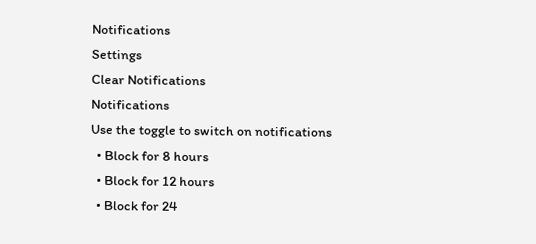Notifications
Settings
Clear Notifications
Notifications
Use the toggle to switch on notifications
  • Block for 8 hours
  • Block for 12 hours
  • Block for 24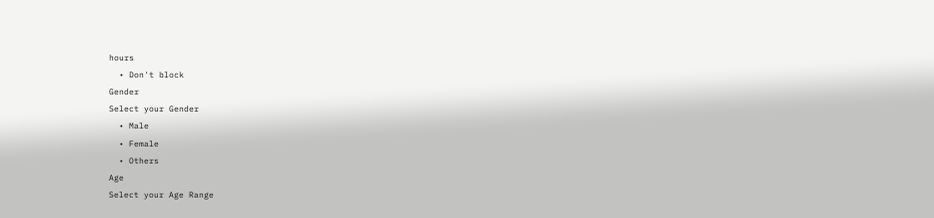hours
  • Don't block
Gender
Select your Gender
  • Male
  • Female
  • Others
Age
Select your Age Range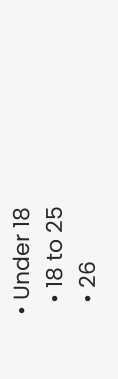• Under 18
  • 18 to 25
  • 26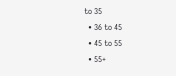to 35
  • 36 to 45
  • 45 to 55
  • 55+